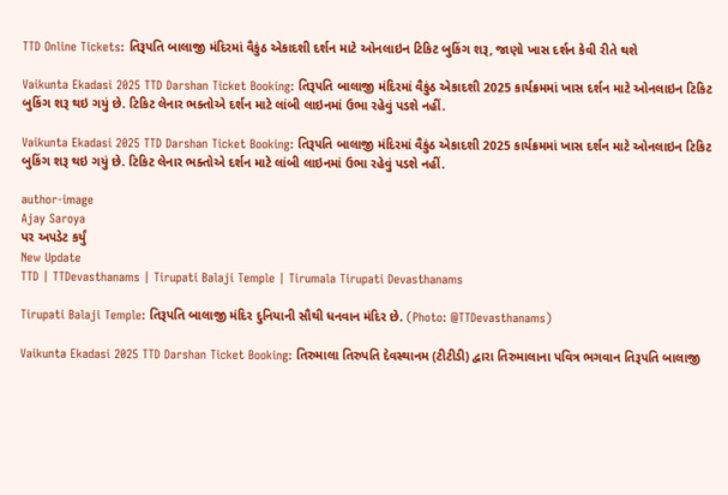TTD Online Tickets: તિરૂપતિ બાલાજી મંદિરમાં વૈકુંઠ એકાદશી દર્શન માટે ઓનલાઇન ટિકિટ બુકિંગ શરૂ, જાણો ખાસ દર્શન કેવી રીતે થશે

Vaikunta Ekadasi 2025 TTD Darshan Ticket Booking: તિરૂપતિ બાલાજી મંદિરમાં વૈકુંઠ એકાદશી 2025 કાર્યક્રમમાં ખાસ દર્શન માટે ઓનલાઇન ટિકિટ બુકિંગ શરૂ થઇ ગયું છે. ટિકિટ લેનાર ભક્તોએ દર્શન માટે લાંબી લાઇનમાં ઉભા રહેવું પડશે નહીં.

Vaikunta Ekadasi 2025 TTD Darshan Ticket Booking: તિરૂપતિ બાલાજી મંદિરમાં વૈકુંઠ એકાદશી 2025 કાર્યક્રમમાં ખાસ દર્શન માટે ઓનલાઇન ટિકિટ બુકિંગ શરૂ થઇ ગયું છે. ટિકિટ લેનાર ભક્તોએ દર્શન માટે લાંબી લાઇનમાં ઉભા રહેવું પડશે નહીં.

author-image
Ajay Saroya
પર અપડેટ કર્યું
New Update
TTD | TTDevasthanams | Tirupati Balaji Temple | Tirumala Tirupati Devasthanams

Tirupati Balaji Temple: તિરૂપતિ બાલાજી મંદિર દુનિયાની સૌથી ધનવાન મંદિર છે. (Photo: @TTDevasthanams)

Vaikunta Ekadasi 2025 TTD Darshan Ticket Booking: તિરુમાલા તિરુપતિ દેવસ્થાનમ (ટીટીડી) દ્વારા તિરુમાલાના પવિત્ર ભગવાન તિરૂપતિ બાલાજી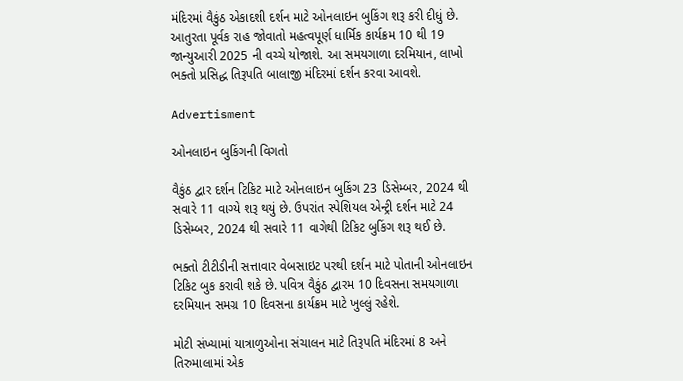મંદિરમાં વૈકુંઠ એકાદશી દર્શન માટે ઓનલાઇન બુકિંગ શરૂ કરી દીધું છે. આતુરતા પૂર્વક રાહ જોવાતો મહત્વપૂર્ણ ધાર્મિક કાર્યક્રમ 10 થી 19 જાન્યુઆરી 2025 ની વચ્ચે યોજાશે. આ સમયગાળા દરમિયાન, લાખો ભક્તો પ્રસિદ્ધ તિરૂપતિ બાલાજી મંદિરમાં દર્શન કરવા આવશે.

Advertisment

ઓનલાઇન બુકિંગની વિગતો

વૈકુંઠ દ્વાર દર્શન ટિકિટ માટે ઓનલાઇન બુકિંગ 23 ડિસેમ્બર, 2024 થી સવારે 11 વાગ્યે શરૂ થયું છે. ઉપરાંત સ્પેશિયલ એન્ટ્રી દર્શન માટે 24 ડિસેમ્બર, 2024 થી સવારે 11 વાગેથી ટિકિટ બુકિંગ શરૂ થઈ છે.

ભક્તો ટીટીડીની સત્તાવાર વેબસાઇટ પરથી દર્શન માટે પોતાની ઓનલાઇન ટિકિટ બુક કરાવી શકે છે. પવિત્ર વૈકુંઠ દ્વારમ 10 દિવસના સમયગાળા દરમિયાન સમગ્ર 10 દિવસના કાર્યક્રમ માટે ખુલ્લું રહેશે.

મોટી સંખ્યામાં યાત્રાળુઓના સંચાલન માટે તિરૂપતિ મંદિરમાં 8 અને તિરુમાલામાં એક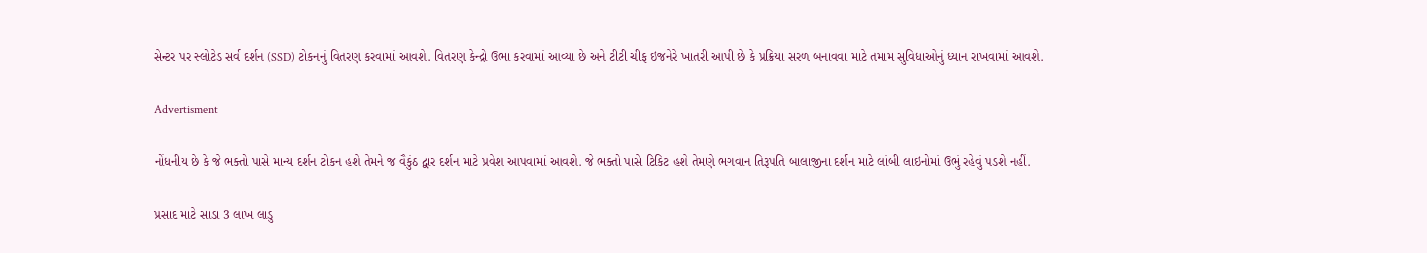સેન્ટર પર સ્લોટેડ સર્વ દર્શન (SSD) ટોકનનું વિતરણ કરવામાં આવશે. વિતરણ કેન્દ્રો ઉભા કરવામાં આવ્યા છે અને ટીટી ચીફ ઇજનેરે ખાતરી આપી છે કે પ્રક્રિયા સરળ બનાવવા માટે તમામ સુવિધાઓનું ધ્યાન રાખવામાં આવશે.

Advertisment

નોંધનીય છે કે જે ભક્તો પાસે માન્ય દર્શન ટોકન હશે તેમને જ વૈકુંઠ દ્વાર દર્શન માટે પ્રવેશ આપવામાં આવશે. જે ભક્તો પાસે ટિકિટ હશે તેમણે ભગવાન તિરૂપતિ બાલાજીના દર્શન માટે લાંબી લાઇનોમાં ઉભું રહેવું પડશે નહીં.

પ્રસાદ માટે સાડા 3 લાખ લાડુ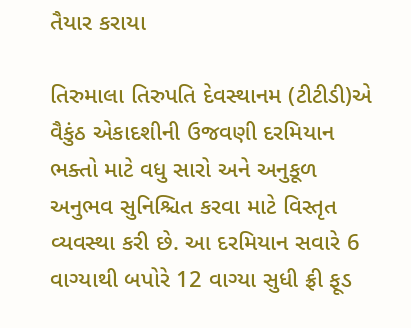તૈયાર કરાયા

તિરુમાલા તિરુપતિ દેવસ્થાનમ (ટીટીડી)એ વૈકુંઠ એકાદશીની ઉજવણી દરમિયાન ભક્તો માટે વધુ સારો અને અનુકૂળ અનુભવ સુનિશ્ચિત કરવા માટે વિસ્તૃત વ્યવસ્થા કરી છે. આ દરમિયાન સવારે 6 વાગ્યાથી બપોરે 12 વાગ્યા સુધી ફ્રી ફૂડ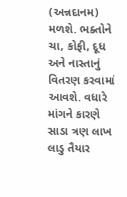(અન્નદાનમ) મળશે. ભક્તોને ચા, કોફી, દૂધ અને નાસ્તાનું વિતરણ કરવામાં આવશે. વધારે માંગને કારણે સાડા ત્રણ લાખ લાડુ તૈયાર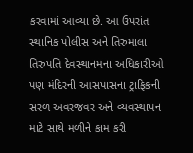કરવામાં આવ્યા છે. આ ઉપરાંત સ્થાનિક પોલીસ અને તિરુમાલા તિરુપતિ દેવસ્થાનમના અધિકારીઓ પણ મંદિરની આસપાસના ટ્રાફિકની સરળ અવરજવર અને વ્યવસ્થાપન માટે સાથે મળીને કામ કરી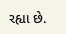રહ્યા છે.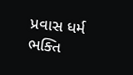પ્રવાસ ધર્મ ભક્તિ